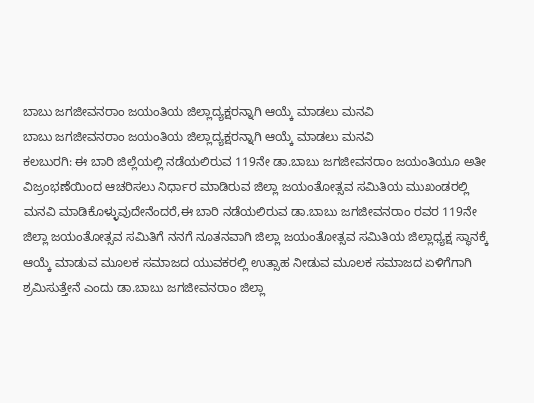ಬಾಬು ಜಗಜೀವನರಾಂ ಜಯಂತಿಯ ಜಿಲ್ಲಾದ್ಯಕ್ಷರನ್ನಾಗಿ ಆಯ್ಕೆ ಮಾಡಲು ಮನವಿ
ಬಾಬು ಜಗಜೀವನರಾಂ ಜಯಂತಿಯ ಜಿಲ್ಲಾದ್ಯಕ್ಷರನ್ನಾಗಿ ಆಯ್ಕೆ ಮಾಡಲು ಮನವಿ
ಕಲಬುರಗಿ: ಈ ಬಾರಿ ಜಿಲ್ಲೆಯಲ್ಲಿ ನಡೆಯಲಿರುವ 119ನೇ ಡಾ.ಬಾಬು ಜಗಜೀವನರಾಂ ಜಯಂತಿಯೂ ಅತೀ ವಿಜ್ರಂಭಣೆಯಿಂದ ಆಚರಿಸಲು ನಿರ್ಧಾರ ಮಾಡಿರುವ ಜಿಲ್ಲಾ ಜಯಂತೋತ್ಸವ ಸಮಿತಿಯ ಮುಖಂಡರಲ್ಲಿ ಮನವಿ ಮಾಡಿಕೊಳ್ಳುವುದೇನೆಂದರೆ,ಈ ಬಾರಿ ನಡೆಯಲಿರುವ ಡಾ.ಬಾಬು ಜಗಜೀವನರಾಂ ರವರ 119ನೇ ಜಿಲ್ಲಾ ಜಯಂತೋತ್ಸವ ಸಮಿತಿಗೆ ನನಗೆ ನೂತನವಾಗಿ ಜಿಲ್ಲಾ ಜಯಂತೋತ್ಸವ ಸಮಿತಿಯ ಜಿಲ್ಲಾಧ್ಯಕ್ಷ ಸ್ಥಾನಕ್ಕೆ ಆಯ್ಕೆ ಮಾಡುವ ಮೂಲಕ ಸಮಾಜದ ಯುವಕರಲ್ಲಿ ಉತ್ಸಾಹ ನೀಡುವ ಮೂಲಕ ಸಮಾಜದ ಏಳಿಗೆಗಾಗಿ ಶ್ರಮಿಸುತ್ತೇನೆ ಎಂದು ಡಾ.ಬಾಬು ಜಗಜೀವನರಾಂ ಜಿಲ್ಲಾ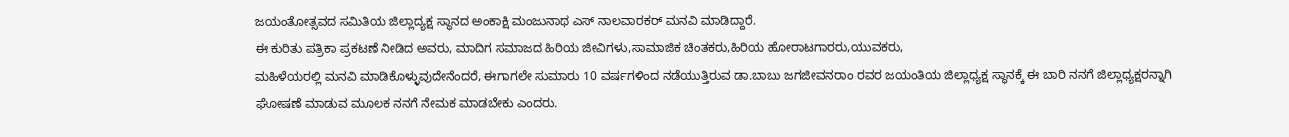ಜಯಂತೋತ್ಸವದ ಸಮಿತಿಯ ಜಿಲ್ಲಾದ್ಯಕ್ಷ ಸ್ಥಾನದ ಅಂಕಾಕ್ಷಿ ಮಂಜುನಾಥ ಎಸ್ ನಾಲವಾರಕರ್ ಮನವಿ ಮಾಡಿದ್ದಾರೆ.
ಈ ಕುರಿತು ಪತ್ರಿಕಾ ಪ್ರಕಟಣೆ ನೀಡಿದ ಅವರು, ಮಾದಿಗ ಸಮಾಜದ ಹಿರಿಯ ಜೀವಿಗಳು,ಸಾಮಾಜಿಕ ಚಿಂತಕರು,ಹಿರಿಯ ಹೋರಾಟಗಾರರು,ಯುವಕರು,
ಮಹಿಳೆಯರಲ್ಲಿ ಮನವಿ ಮಾಡಿಕೊಳ್ಳುವುದೇನೆಂದರೆ, ಈಗಾಗಲೇ ಸುಮಾರು 10 ವರ್ಷಗಳಿಂದ ನಡೆಯುತ್ತಿರುವ ಡಾ.ಬಾಬು ಜಗಜೀವನರಾಂ ರವರ ಜಯಂತಿಯ ಜಿಲ್ಲಾಧ್ಯಕ್ಷ ಸ್ಥಾನಕ್ಕೆ ಈ ಬಾರಿ ನನಗೆ ಜಿಲ್ಲಾಧ್ಯಕ್ಷರನ್ನಾಗಿ ಘೋಷಣೆ ಮಾಡುವ ಮೂಲಕ ನನಗೆ ನೇಮಕ ಮಾಡಬೇಕು ಎಂದರು.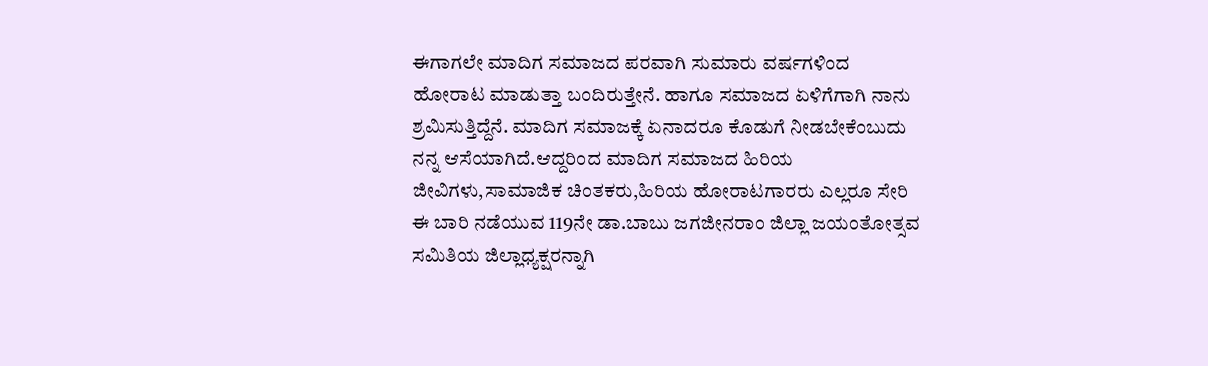ಈಗಾಗಲೇ ಮಾದಿಗ ಸಮಾಜದ ಪರವಾಗಿ ಸುಮಾರು ವರ್ಷಗಳಿಂದ ಹೋರಾಟ ಮಾಡುತ್ತಾ ಬಂದಿರುತ್ತೇನೆ. ಹಾಗೂ ಸಮಾಜದ ಏಳಿಗೆಗಾಗಿ ನಾನು ಶ್ರಮಿಸುತ್ತಿದ್ದೆನೆ. ಮಾದಿಗ ಸಮಾಜಕ್ಕೆ ಏನಾದರೂ ಕೊಡುಗೆ ನೀಡಬೇಕೆಂಬುದು ನನ್ನ ಆಸೆಯಾಗಿದೆ.ಆದ್ದರಿಂದ ಮಾದಿಗ ಸಮಾಜದ ಹಿರಿಯ ಜೀವಿಗಳು,ಸಾಮಾಜಿಕ ಚಿಂತಕರು,ಹಿರಿಯ ಹೋರಾಟಗಾರರು ಎಲ್ಲರೂ ಸೇರಿ ಈ ಬಾರಿ ನಡೆಯುವ 119ನೇ ಡಾ.ಬಾಬು ಜಗಜೀನರಾಂ ಜಿಲ್ಲಾ ಜಯಂತೋತ್ಸವ ಸಮಿತಿಯ ಜಿಲ್ಲಾಧ್ಯಕ್ಷರನ್ನಾಗಿ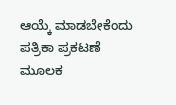ಆಯ್ಕೆ ಮಾಡಬೇಕೆಂದು ಪತ್ರಿಕಾ ಪ್ರಕಟಣೆ ಮೂಲಕ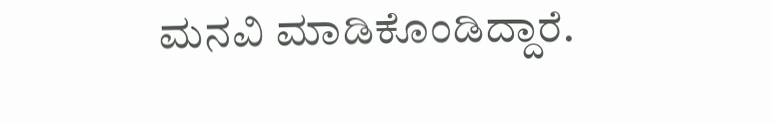ಮನವಿ ಮಾಡಿಕೊಂಡಿದ್ದಾರೆ.